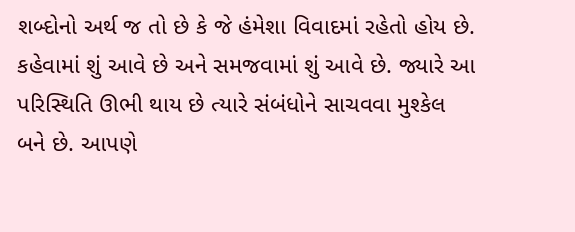શબ્દોનો અર્થ જ તો છે કે જે હંમેશા વિવાદમાં રહેતો હોય છે. કહેવામાં શું આવે છે અને સમજવામાં શું આવે છે. જ્યારે આ પરિસ્થિતિ ઊભી થાય છે ત્યારે સંબંધોને સાચવવા મુશ્કેલ બને છે. આપણે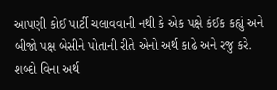આપણી કોઈ પાર્ટી ચલાવવાની નથી કે એક પક્ષે કંઈક કહ્યું અને બીજો પક્ષ બેસીને પોતાની રીતે એનો અર્થ કાઢે અને રજુ કરે.
શબ્દો વિના અર્થ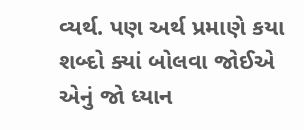વ્યર્થ. પણ અર્થ પ્રમાણે કયા શબ્દો ક્યાં બોલવા જોઈએ એનું જો ધ્યાન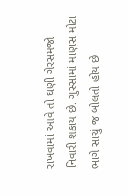રાખવામાં આવે તો ઘણી ગેરસમજો નિવારી શકાય છે. ગુસ્સામાં માણસ મોટા ભાગે સાચું જ બોલતો હોય છે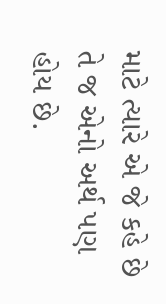માટે ત્યારે એ જે કહે છે તે જ એનો અર્થ પણ હોય છે.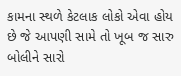કામના સ્થળે કેટલાક લોકો એવા હોય છે જે આપણી સામે તો ખૂબ જ સારુ બોલીને સારો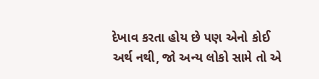દેખાવ કરતા હોય છે પણ એનો કોઈ અર્થ નથી, જો અન્ય લોકો સામે તો એ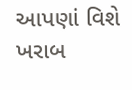આપણાં વિશે ખરાબ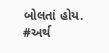બોલતાં હોય.
#અર્થ